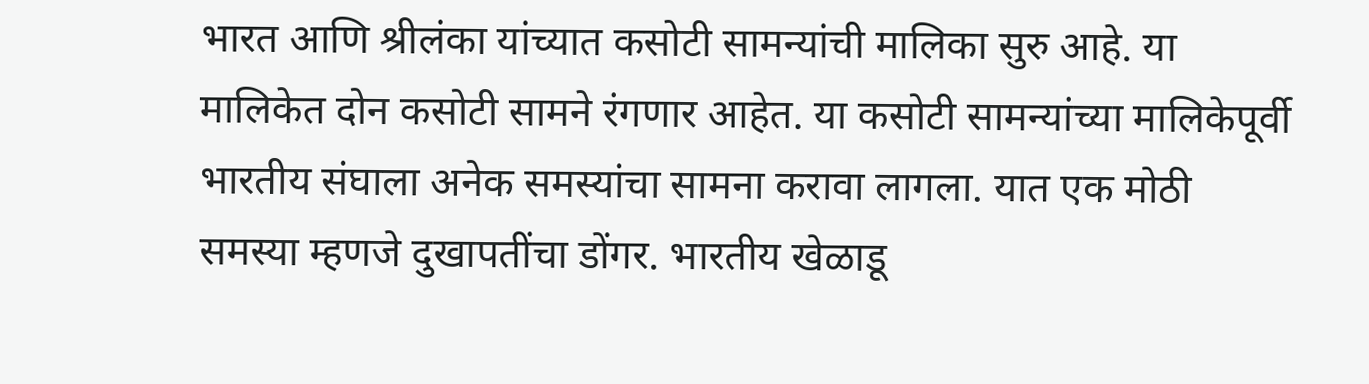भारत आणि श्रीलंका यांच्यात कसोटी सामन्यांची मालिका सुरु आहे. या मालिकेत दोन कसोटी सामने रंगणार आहेत. या कसोटी सामन्यांच्या मालिकेपूर्वी भारतीय संघाला अनेक समस्यांचा सामना करावा लागला. यात एक मोठी समस्या म्हणजे दुखापतींचा डोंगर. भारतीय खेळाडू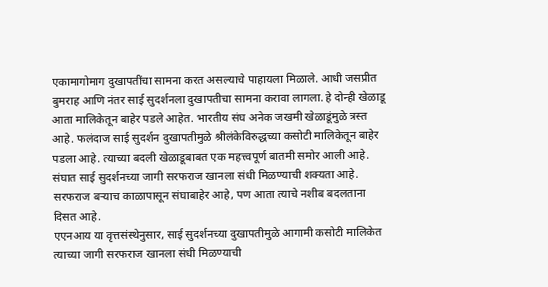एकामागोमाग दुखापतींचा सामना करत असल्याचे पाहायला मिळाले. आधी जसप्रीत बुमराह आणि नंतर साई सुदर्शनला दुखापतीचा सामना करावा लागला. हे दोन्ही खेळाडू आता मालिकेतून बाहेर पडले आहेत. भारतीय संघ अनेक जखमी खेळाडूंमुळे त्रस्त आहे. फलंदाज साई सुदर्शन दुखापतीमुळे श्रीलंकेविरुद्धच्या कसोटी मालिकेतून बाहेर पडला आहे. त्याच्या बदली खेळाडूबाबत एक महत्त्वपूर्ण बातमी समोर आली आहे. संघात साई सुदर्शनच्या जागी सरफराज खानला संधी मिळण्याची शक्यता आहे. सरफराज बऱ्याच काळापासून संघाबाहेर आहे, पण आता त्याचे नशीब बदलताना दिसत आहे.
एएनआय या वृत्तसंस्थेनुसार, साई सुदर्शनच्या दुखापतीमुळे आगामी कसोटी मालिकेत त्याच्या जागी सरफराज खानला संधी मिळण्याची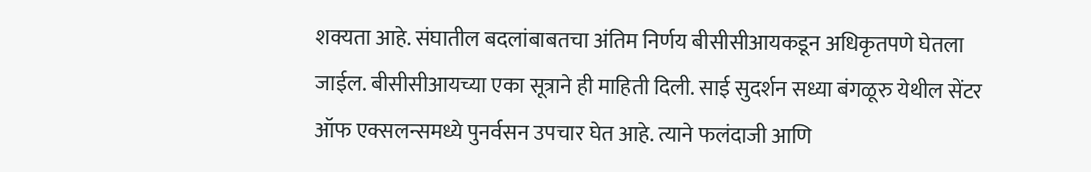शक्यता आहे. संघातील बदलांबाबतचा अंतिम निर्णय बीसीसीआयकडून अधिकृतपणे घेतला जाईल. बीसीसीआयच्या एका सूत्राने ही माहिती दिली. साई सुदर्शन सध्या बंगळूरु येथील सेंटर ऑफ एक्सलन्समध्ये पुनर्वसन उपचार घेत आहे. त्याने फलंदाजी आणि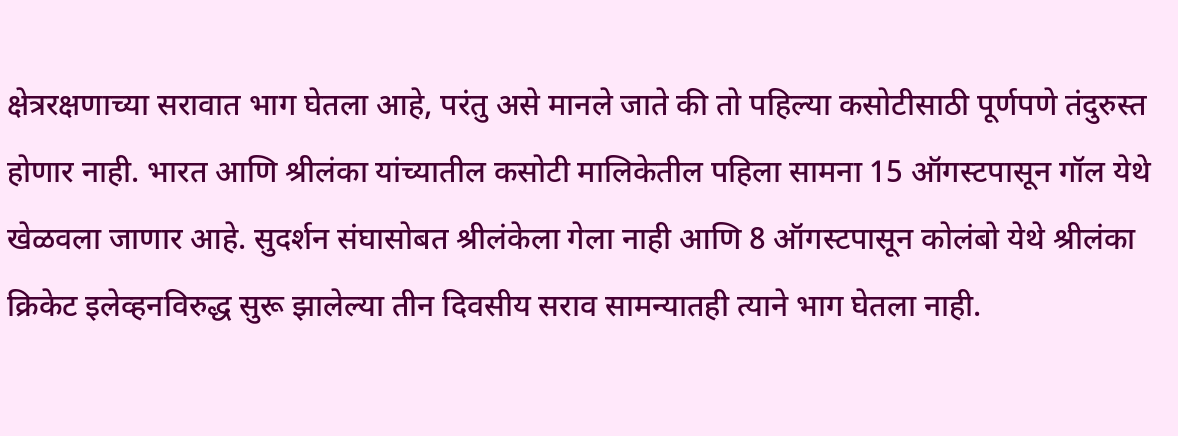क्षेत्ररक्षणाच्या सरावात भाग घेतला आहे, परंतु असे मानले जाते की तो पहिल्या कसोटीसाठी पूर्णपणे तंदुरुस्त होणार नाही. भारत आणि श्रीलंका यांच्यातील कसोटी मालिकेतील पहिला सामना 15 ऑगस्टपासून गॉल येथे खेळवला जाणार आहे. सुदर्शन संघासोबत श्रीलंकेला गेला नाही आणि 8 ऑगस्टपासून कोलंबो येथे श्रीलंका क्रिकेट इलेव्हनविरुद्ध सुरू झालेल्या तीन दिवसीय सराव सामन्यातही त्याने भाग घेतला नाही.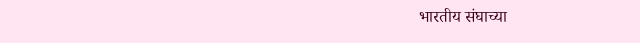भारतीय संघाच्या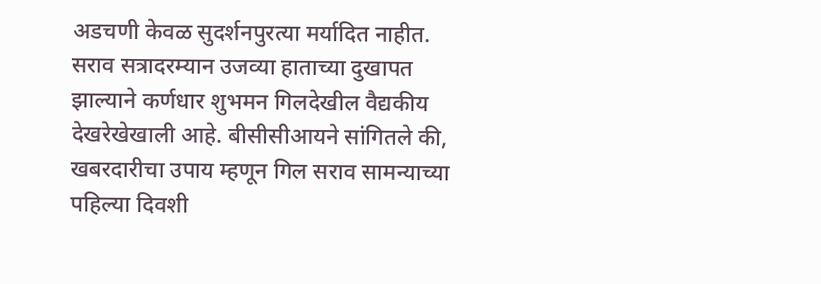अडचणी केवळ सुदर्शनपुरत्या मर्यादित नाहीत. सराव सत्रादरम्यान उजव्या हाताच्या दुखापत झाल्याने कर्णधार शुभमन गिलदेखील वैद्यकीय देखरेखेखाली आहे. बीसीसीआयने सांगितले की, खबरदारीचा उपाय म्हणून गिल सराव सामन्याच्या पहिल्या दिवशी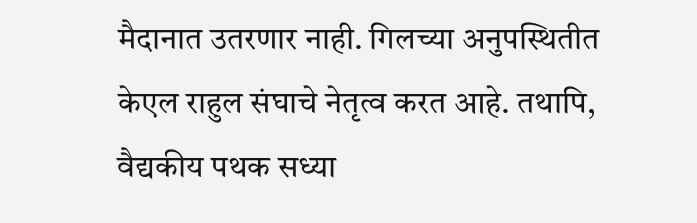मैदानात उतरणार नाही. गिलच्या अनुपस्थितीत केएल राहुल संघाचे नेतृत्व करत आहे. तथापि, वैद्यकीय पथक सध्या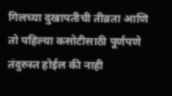गिलच्या दुखापतीची तीव्रता आणि तो पहिल्या कसोटीसाठी पूर्णपणे तंदुरुस्त होईल की नाही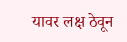यावर लक्ष ठेवून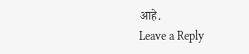आहे.
Leave a Reply